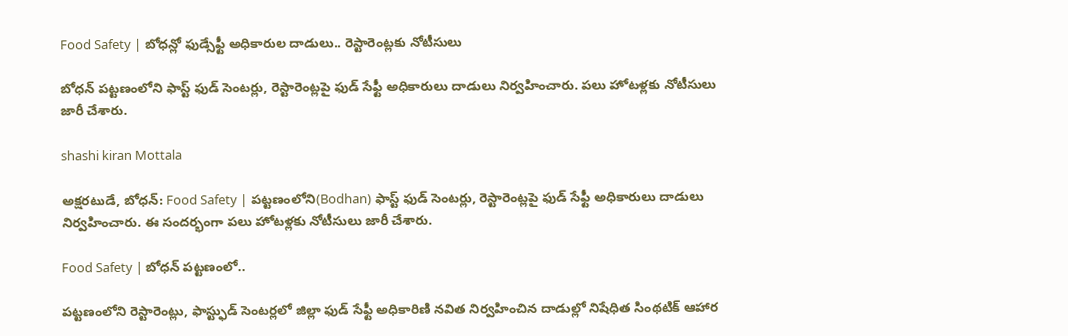Food Safety | బోధన్లో ఫుడ్సేఫ్టీ అధికారుల దాడులు.. రెస్టారెంట్లకు నోటీసులు

బోధన్ పట్టణంలోని ఫాస్ట్ ఫుడ్ సెంటర్లు, రెస్టారెంట్లపై ఫుడ్ సేఫ్టీ అధికారులు దాడులు నిర్వహించారు. పలు హోటళ్లకు నోటీసులు జారీ చేశారు.

shashi kiran Mottala

అక్షరటుడే, బోధన్: Food Safety | పట్టణంలోని(Bodhan) ఫాస్ట్ ఫుడ్ సెంటర్లు, రెస్టారెంట్లపై ఫుడ్ సేఫ్టీ అధికారులు దాడులు నిర్వహించారు. ఈ సందర్భంగా పలు హోటళ్లకు నోటీసులు జారీ చేశారు.

Food Safety | బోధన్ పట్టణంలో..

పట్టణంలోని రెస్టారెంట్లు, ఫాస్ట్ఫుడ్ సెంటర్లలో జిల్లా ఫుడ్ సేఫ్టీ అధికారిణి నవిత నిర్వహించిన దాడుల్లో నిషేధిత సింథటిక్ ఆహార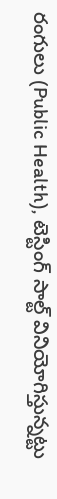రంగులు (Public Health), టెస్టింగ్ సాల్ట్ వినియోగిస్తున్నట్టు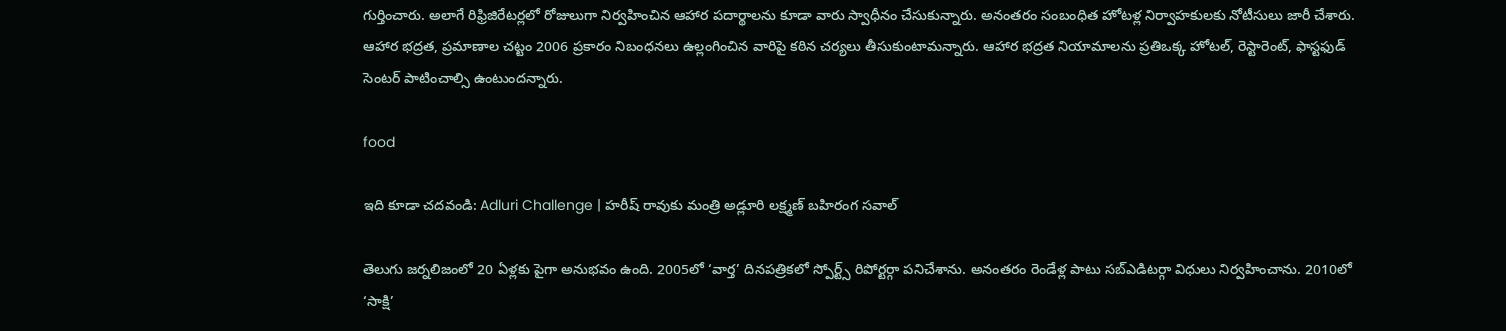గుర్తించారు. అలాగే రిఫ్రిజిరేటర్లలో రోజులుగా నిర్వహించిన ఆహార పదార్థాలను కూడా వారు స్వాధీనం చేసుకున్నారు. అనంతరం సంబంధిత హోటళ్ల నిర్వాహకులకు నోటీసులు జారీ చేశారు. ఆహార భద్రత, ప్రమాణాల చట్టం 2006 ప్రకారం నిబంధనలు ఉల్లంగించిన వారిపై కఠిన చర్యలు తీసుకుంటామన్నారు. ఆహార భద్రత నియామాలను ప్రతిఒక్క హోటల్, రెస్టారెంట్, ఫాస్టఫుడ్ సెంటర్ పాటించాల్సి ఉంటుందన్నారు.

food

ఇది కూడా చదవండి: Adluri Challenge | హరీష్ రావుకు మంత్రి అడ్లూరి లక్ష్మణ్ బహిరంగ సవాల్

తెలుగు జర్నలిజంలో 20 ఏళ్లకు పైగా అనుభవం ఉంది. 2005లో ‘వార్త’ దినపత్రికలో స్పోర్ట్స్ రిపోర్టర్గా పనిచేశాను. అనంతరం రెండేళ్ల పాటు సబ్ఎడిటర్గా విధులు నిర్వహించాను. 2010లో ‘సాక్షి’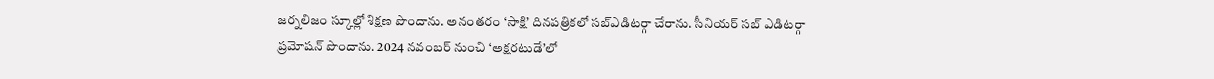జర్నలిజం స్కూల్లో శిక్షణ పొందాను. అనంతరం ‘సాక్షి’ దినపత్రికలో సబ్ఎడిటర్గా చేరాను. సీనియర్ సబ్ ఎడిటర్గా ప్రమోషన్ పొందాను. 2024 నవంబర్ నుంచి ‘అక్షరటుడే’లో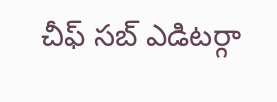చీఫ్ సబ్ ఎడిటర్గా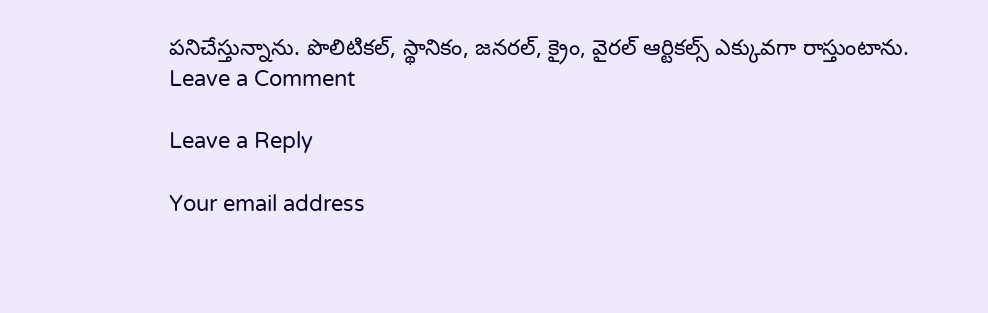పనిచేస్తున్నాను. పొలిటికల్, స్థానికం, జనరల్, క్రైం, వైరల్ ఆర్టికల్స్ ఎక్కువగా రాస్తుంటాను.
Leave a Comment

Leave a Reply

Your email address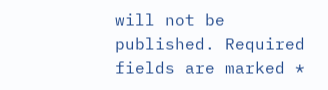will not be published. Required fields are marked *